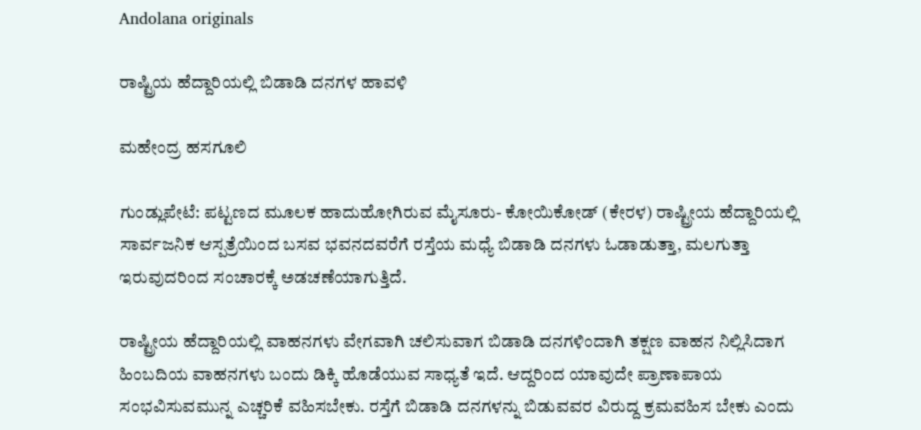Andolana originals

ರಾಷ್ಟ್ರಿಯ ಹೆದ್ದಾರಿಯಲ್ಲಿ ಬಿಡಾಡಿ ದನಗಳ ಹಾವಳಿ

ಮಹೇಂದ್ರ ಹಸಗೂಲಿ

ಗುಂಡ್ಲುಪೇಟೆ: ಪಟ್ಟಣದ ಮೂಲಕ ಹಾದುಹೋಗಿರುವ ಮೈಸೂರು- ಕೋಯಿಕೋಡ್ (ಕೇರಳ) ರಾಷ್ಟ್ರೀಯ ಹೆದ್ದಾರಿಯಲ್ಲಿ ಸಾರ್ವಜನಿಕ ಆಸ್ಪತ್ರೆಯಿಂದ ಬಸವ ಭವನದವರೆಗೆ ರಸ್ತೆಯ ಮಧ್ಯೆ ಬಿಡಾಡಿ ದನಗಳು ಓಡಾಡುತ್ತಾ, ಮಲಗುತ್ತಾ ಇರುವುದರಿಂದ ಸಂಚಾರಕ್ಕೆ ಅಡಚಣೆಯಾಗುತ್ತಿದೆ.

ರಾಷ್ಟ್ರೀಯ ಹೆದ್ದಾರಿಯಲ್ಲಿ ವಾಹನಗಳು ವೇಗವಾಗಿ ಚಲಿಸುವಾಗ ಬಿಡಾಡಿ ದನಗಳಿಂದಾಗಿ ತಕ್ಷಣ ವಾಹನ ನಿಲ್ಲಿಸಿದಾಗ ಹಿಂಬದಿಯ ವಾಹನಗಳು ಬಂದು ಡಿಕ್ಕಿ ಹೊಡೆಯುವ ಸಾಧ್ಯತೆ ಇದೆ. ಆದ್ದರಿಂದ ಯಾವುದೇ ಪ್ರಾಣಾಪಾಯ ಸಂಭವಿಸುವಮುನ್ನ ಎಚ್ಚರಿಕೆ ವಹಿಸಬೇಕು. ರಸ್ತೆಗೆ ಬಿಡಾಡಿ ದನಗಳನ್ನು ಬಿಡುವವರ ವಿರುದ್ದ ಕ್ರಮವಹಿಸ ಬೇಕು ಎಂದು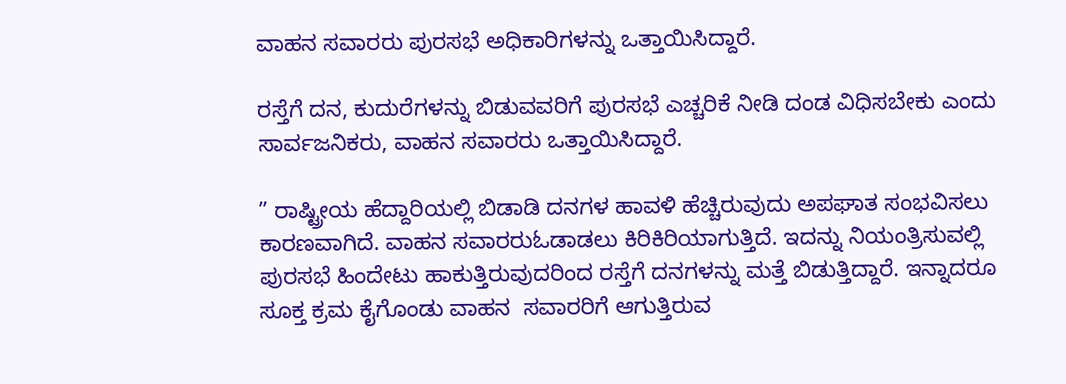ವಾಹನ ಸವಾರರು ಪುರಸಭೆ ಅಧಿಕಾರಿಗಳನ್ನು ಒತ್ತಾಯಿಸಿದ್ದಾರೆ.

ರಸ್ತೆಗೆ ದನ, ಕುದುರೆಗಳನ್ನು ಬಿಡುವವರಿಗೆ ಪುರಸಭೆ ಎಚ್ಚರಿಕೆ ನೀಡಿ ದಂಡ ವಿಧಿಸಬೇಕು ಎಂದು ಸಾರ್ವಜನಿಕರು, ವಾಹನ ಸವಾರರು ಒತ್ತಾಯಿಸಿದ್ದಾರೆ.

” ರಾಷ್ಟ್ರೀಯ ಹೆದ್ದಾರಿಯಲ್ಲಿ ಬಿಡಾಡಿ ದನಗಳ ಹಾವಳಿ ಹೆಚ್ಚಿರುವುದು ಅಪಘಾತ ಸಂಭವಿಸಲು ಕಾರಣವಾಗಿದೆ. ವಾಹನ ಸವಾರರುಓಡಾಡಲು ಕಿರಿಕಿರಿಯಾಗುತ್ತಿದೆ. ಇದನ್ನು ನಿಯಂತ್ರಿಸುವಲ್ಲಿ ಪುರಸಭೆ ಹಿಂದೇಟು ಹಾಕುತ್ತಿರುವುದರಿಂದ ರಸ್ತೆಗೆ ದನಗಳನ್ನು ಮತ್ತೆ ಬಿಡುತ್ತಿದ್ದಾರೆ. ಇನ್ನಾದರೂ ಸೂಕ್ತ ಕ್ರಮ ಕೈಗೊಂಡು ವಾಹನ  ಸವಾರರಿಗೆ ಆಗುತ್ತಿರುವ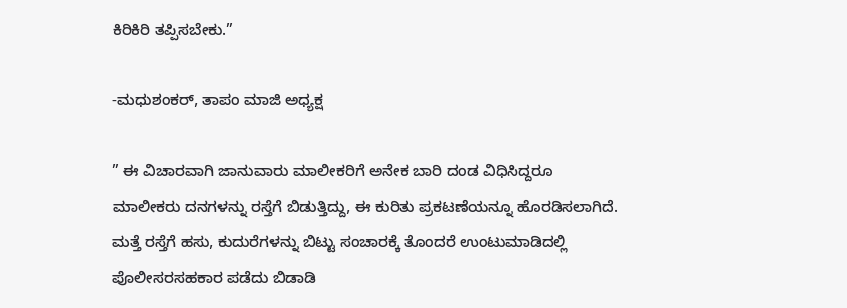ಕಿರಿಕಿರಿ ತಪ್ಪಿಸಬೇಕು.”

-ಮಧುಶಂಕರ್, ತಾಪಂ ಮಾಜಿ ಅಧ್ಯಕ್ಷ

” ಈ ವಿಚಾರವಾಗಿ ಜಾನುವಾರು ಮಾಲೀಕರಿಗೆ ಅನೇಕ ಬಾರಿ ದಂಡ ವಿಧಿಸಿದ್ದರೂ ಮಾಲೀಕರು ದನಗಳನ್ನು ರಸ್ತೆಗೆ ಬಿಡುತ್ತಿದ್ದು, ಈ ಕುರಿತು ಪ್ರಕಟಣೆಯನ್ನೂ ಹೊರಡಿಸಲಾಗಿದೆ. ಮತ್ತೆ ರಸ್ತೆಗೆ ಹಸು, ಕುದುರೆಗಳನ್ನು ಬಿಟ್ಟು ಸಂಚಾರಕ್ಕೆ ತೊಂದರೆ ಉಂಟುಮಾಡಿದಲ್ಲಿ ಪೊಲೀಸರಸಹಕಾರ ಪಡೆದು ಬಿಡಾಡಿ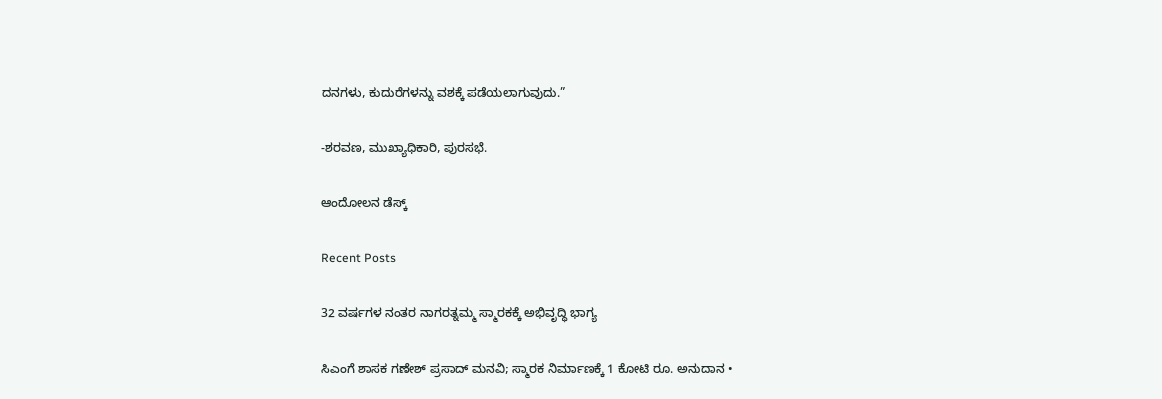ದನಗಳು, ಕುದುರೆಗಳನ್ನು ವಶಕ್ಕೆ ಪಡೆಯಲಾಗುವುದು.”

-ಶರವಣ, ಮುಖ್ಯಾಧಿಕಾರಿ, ಪುರಸಭೆ.

ಆಂದೋಲನ ಡೆಸ್ಕ್

Recent Posts

32 ವರ್ಷಗಳ ನಂತರ ನಾಗರತ್ನಮ್ಮ ಸ್ಮಾರಕಕ್ಕೆ ಅಭಿವೃದ್ಧಿ ಭಾಗ್ಯ

ಸಿಎಂಗೆ ಶಾಸಕ ಗಣೇಶ್ ಪ್ರಸಾದ್ ಮನವಿ; ಸ್ಮಾರಕ ನಿರ್ಮಾಣಕ್ಕೆ 1 ಕೋಟಿ ರೂ. ಅನುದಾನ •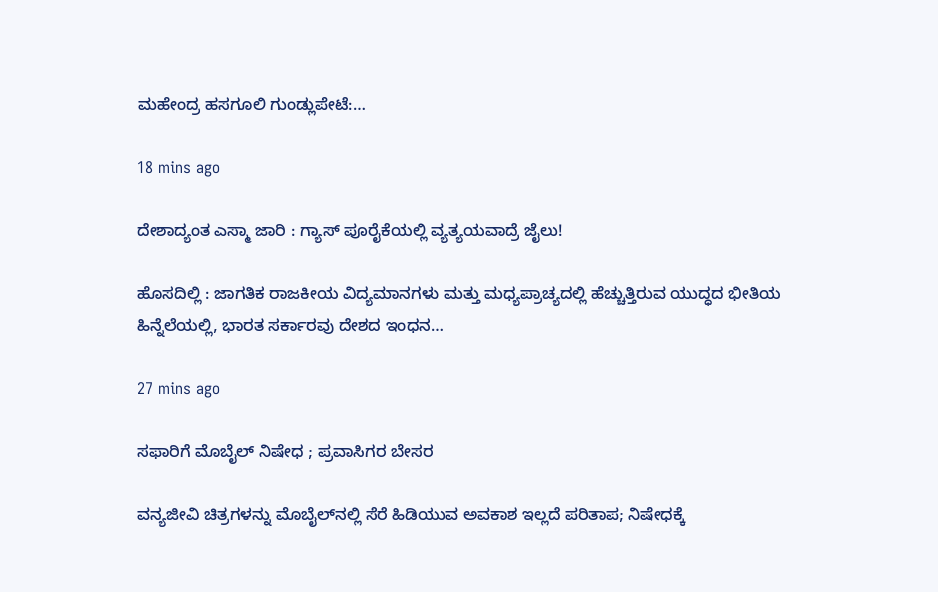ಮಹೇಂದ್ರ ಹಸಗೂಲಿ ಗುಂಡ್ಲುಪೇಟೆ:…

18 mins ago

ದೇಶಾದ್ಯಂತ ಎಸ್ಮಾ ಜಾರಿ : ಗ್ಯಾಸ್‌ ಪೂರೈಕೆಯಲ್ಲಿ ವ್ಯತ್ಯಯವಾದ್ರೆ ಜೈಲು!

ಹೊಸದಿಲ್ಲಿ : ಜಾಗತಿಕ ರಾಜಕೀಯ ವಿದ್ಯಮಾನಗಳು ಮತ್ತು ಮಧ್ಯಪ್ರಾಚ್ಯದಲ್ಲಿ ಹೆಚ್ಚುತ್ತಿರುವ ಯುದ್ಧದ ಭೀತಿಯ ಹಿನ್ನೆಲೆಯಲ್ಲಿ, ಭಾರತ ಸರ್ಕಾರವು ದೇಶದ ಇಂಧನ…

27 mins ago

ಸಫಾರಿಗೆ ಮೊಬೈಲ್‌ ನಿಷೇಧ ; ಪ್ರವಾಸಿಗರ ಬೇಸರ

ವನ್ಯಜೀವಿ ಚಿತ್ರಗಳನ್ನು ಮೊಬೈಲ್‌ನಲ್ಲಿ ಸೆರೆ ಹಿಡಿಯುವ ಅವಕಾಶ ಇಲ್ಲದೆ ಪರಿತಾಪ; ನಿಷೇಧಕ್ಕೆ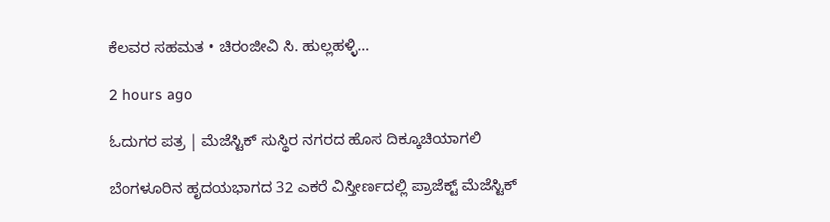ಕೆಲವರ ಸಹಮತ • ಚಿರಂಜೀವಿ ಸಿ. ಹುಲ್ಲಹಳ್ಳಿ…

2 hours ago

ಓದುಗರ ಪತ್ರ | ಮೆಜೆಸ್ಟಿಕ್ ಸುಸ್ಥಿರ ನಗರದ ಹೊಸ ದಿಕ್ಕೂಚಿಯಾಗಲಿ

ಬೆಂಗಳೂರಿನ ಹೃದಯಭಾಗದ 32 ಎಕರೆ ವಿಸ್ತೀರ್ಣದಲ್ಲಿ ಪ್ರಾಜೆಕ್ಟ್ ಮೆಜೆಸ್ಟಿಕ್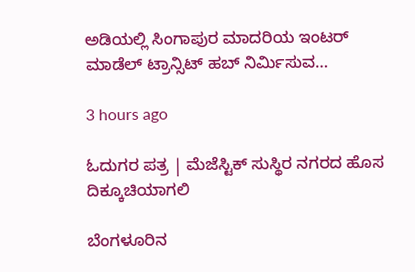ಅಡಿಯಲ್ಲಿ ಸಿಂಗಾಪುರ ಮಾದರಿಯ ಇಂಟರ್ ಮಾಡೆಲ್ ಟ್ರಾನ್ಸಿಟ್ ಹಬ್ ನಿರ್ಮಿಸುವ…

3 hours ago

ಓದುಗರ ಪತ್ರ | ಮೆಜೆಸ್ಟಿಕ್ ಸುಸ್ಥಿರ ನಗರದ ಹೊಸ ದಿಕ್ಕೂಚಿಯಾಗಲಿ

ಬೆಂಗಳೂರಿನ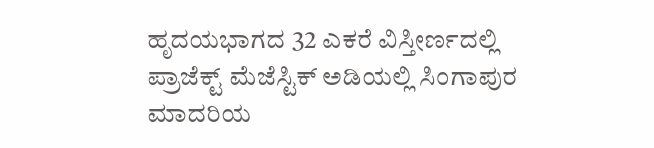ಹೃದಯಭಾಗದ 32 ಎಕರೆ ವಿಸ್ತೀರ್ಣದಲ್ಲಿ ಪ್ರಾಜೆಕ್ಟ್ ಮೆಜೆಸ್ಟಿಕ್ ಅಡಿಯಲ್ಲಿ ಸಿಂಗಾಪುರ ಮಾದರಿಯ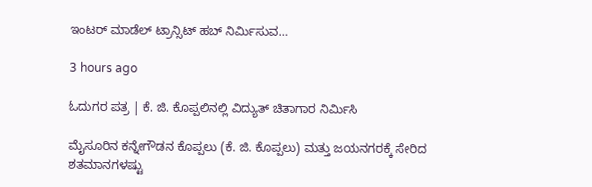ಇಂಟರ್ ಮಾಡೆಲ್ ಟ್ರಾನ್ಸಿಟ್ ಹಬ್ ನಿರ್ಮಿಸುವ…

3 hours ago

ಓದುಗರ ಪತ್ರ | ಕೆ. ಜಿ. ಕೊಪ್ಪಲಿನಲ್ಲಿ ವಿದ್ಯುತ್ ಚಿತಾಗಾರ ನಿರ್ಮಿಸಿ

ಮೈಸೂರಿನ ಕನ್ನೇಗೌಡನ ಕೊಪ್ಪಲು (ಕೆ. ಜಿ. ಕೊಪ್ಪಲು) ಮತ್ತು ಜಯನಗರಕ್ಕೆ ಸೇರಿದ ಶತಮಾನಗಳಷ್ಟು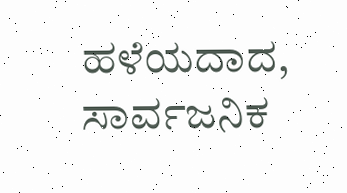ಹಳೆಯದಾದ, ಸಾರ್ವಜನಿಕ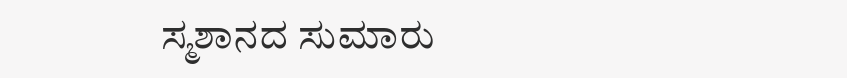ಸ್ಮಶಾನದ ಸುಮಾರು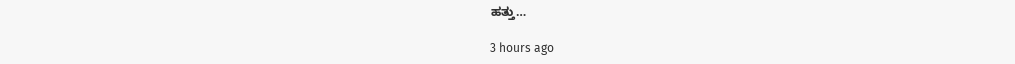ಹತ್ತು…

3 hours ago